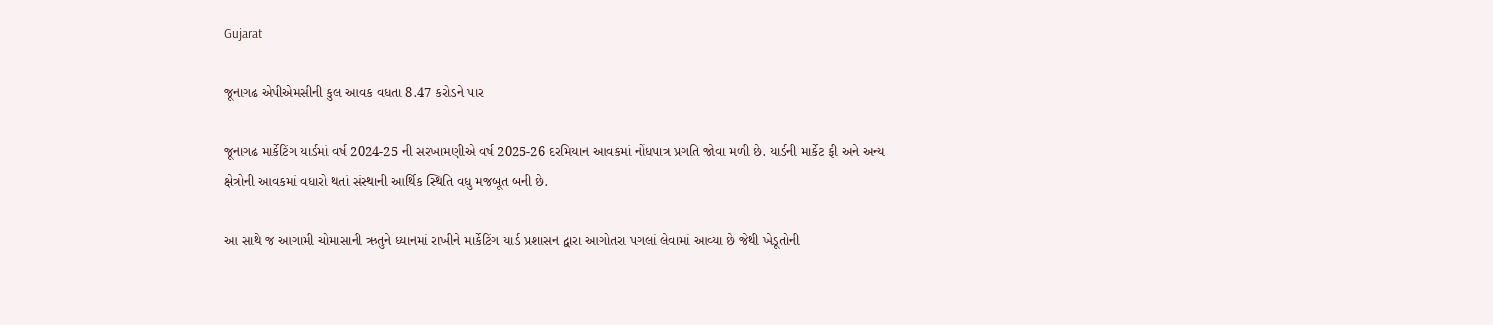Gujarat

જૂનાગઢ એપીએમસીની કુલ આવક વધતા 8.47 કરોડને પાર

જૂનાગઢ માર્કેટિંગ યાર્ડમાં વર્ષ 2024-25 ની સરખામણીએ વર્ષ 2025-26 દરમિયાન આવકમાં નોંધપાત્ર પ્રગતિ જોવા મળી છે. યાર્ડની માર્કેટ ફી અને અન્ય ક્ષેત્રોની આવકમાં વધારો થતાં સંસ્થાની આર્થિક સ્થિતિ વધુ મજબૂત બની છે.

આ સાથે જ આગામી ચોમાસાની ઋતુને ધ્યાનમાં રાખીને માર્કેટિંગ યાર્ડ પ્રશાસન દ્વારા આગોતરા પગલાં લેવામાં આવ્યા છે જેથી ખેડૂતોની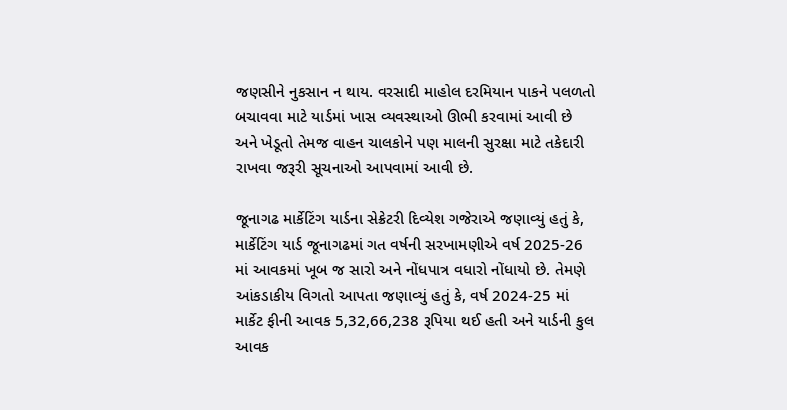જણસીને નુકસાન ન થાય. વરસાદી માહોલ દરમિયાન પાકને પલળતો બચાવવા માટે યાર્ડમાં ખાસ વ્યવસ્થાઓ ઊભી કરવામાં આવી છે અને ખેડૂતો તેમજ વાહન ચાલકોને પણ માલની સુરક્ષા માટે તકેદારી રાખવા જરૂરી સૂચનાઓ આપવામાં આવી છે.

જૂનાગઢ માર્કેટિંગ યાર્ડના સેક્રેટરી દિવ્યેશ ગજેરાએ જણાવ્યું હતું કે, માર્કેટિંગ યાર્ડ જૂનાગઢમાં ગત વર્ષની સરખામણીએ વર્ષ 2025-26 માં આવકમાં ખૂબ જ સારો અને નોંધપાત્ર વધારો નોંધાયો છે. તેમણે આંકડાકીય વિગતો આપતા જણાવ્યું હતું કે, વર્ષ 2024-25 માં માર્કેટ ફીની આવક 5,32,66,238 રૂપિયા થઈ હતી અને યાર્ડની કુલ આવક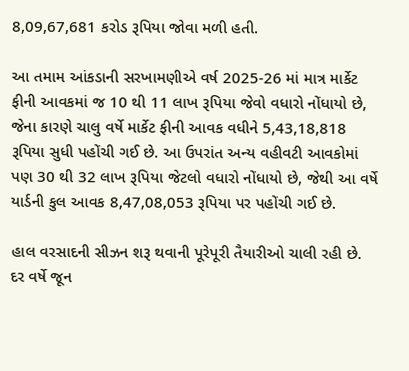8,09,67,681 કરોડ રૂપિયા જોવા મળી હતી.

આ તમામ આંકડાની સરખામણીએ વર્ષ 2025-26 માં માત્ર માર્કેટ ફીની આવકમાં જ 10 થી 11 લાખ રૂપિયા જેવો વધારો નોંધાયો છે, જેના કારણે ચાલુ વર્ષે માર્કેટ ફીની આવક વધીને 5,43,18,818 રૂપિયા સુધી પહોંચી ગઈ છે. આ ઉપરાંત અન્ય વહીવટી આવકોમાં પણ 30 થી 32 લાખ રૂપિયા જેટલો વધારો નોંધાયો છે, જેથી આ વર્ષે યાર્ડની કુલ આવક 8,47,08,053 રૂપિયા પર પહોંચી ગઈ છે.

હાલ વરસાદની સીઝન શરૂ થવાની પૂરેપૂરી તૈયારીઓ ચાલી રહી છે. દર વર્ષે જૂન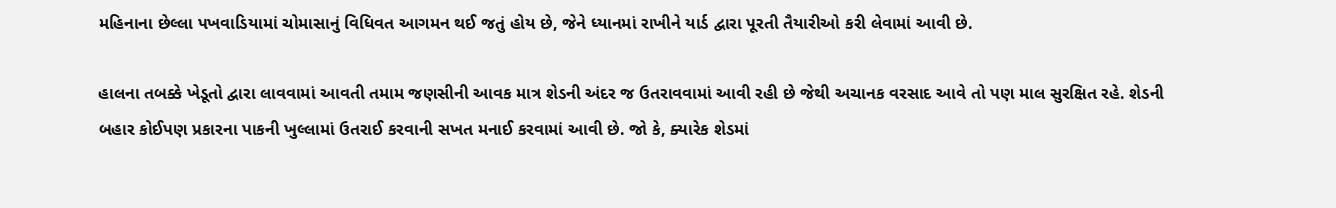મહિનાના છેલ્લા પખવાડિયામાં ચોમાસાનું વિધિવત આગમન થઈ જતું હોય છે, જેને ધ્યાનમાં રાખીને યાર્ડ દ્વારા પૂરતી તૈયારીઓ કરી લેવામાં આવી છે.

હાલના તબક્કે ખેડૂતો દ્વારા લાવવામાં આવતી તમામ જણસીની આવક માત્ર શેડની અંદર જ ઉતરાવવામાં આવી રહી છે જેથી અચાનક વરસાદ આવે તો પણ માલ સુરક્ષિત રહે. શેડની બહાર કોઈપણ પ્રકારના પાકની ખુલ્લામાં ઉતરાઈ કરવાની સખત મનાઈ કરવામાં આવી છે. જો કે, ક્યારેક શેડમાં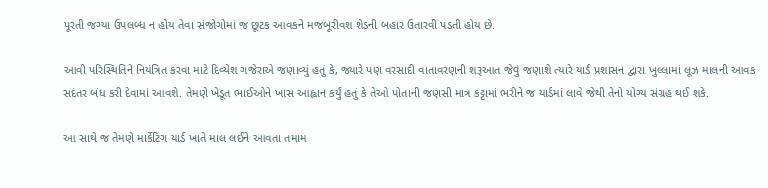પૂરતી જગ્યા ઉપલબ્ધ ન હોય તેવા સંજોગોમાં જ છૂટક આવકને મજબૂરીવશ શેડની બહાર ઉતારવી પડતી હોય છે.

આવી પરિસ્થિતિને નિયંત્રિત કરવા માટે દિવ્યેશ ગજેરાએ જણાવ્યું હતું કે, જ્યારે પણ વરસાદી વાતાવરણની શરૂઆત જેવું જણાશે ત્યારે યાર્ડ પ્રશાસન દ્વારા ખુલ્લામાં લૂઝ માલની આવક સદંતર બંધ કરી દેવામાં આવશે. તેમણે ખેડૂત ભાઈઓને ખાસ આહ્વાન કર્યું હતું કે તેઓ પોતાની જણસી માત્ર કટ્ટામાં ભરીને જ યાર્ડમાં લાવે જેથી તેનો યોગ્ય સંગ્રહ થઈ શકે.

આ સાથે જ તેમણે માર્કેટિંગ યાર્ડ ખાતે માલ લઈને આવતા તમામ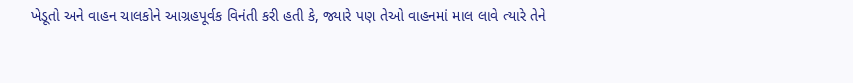ખેડૂતો અને વાહન ચાલકોને આગ્રહપૂર્વક વિનંતી કરી હતી કે, જ્યારે પણ તેઓ વાહનમાં માલ લાવે ત્યારે તેને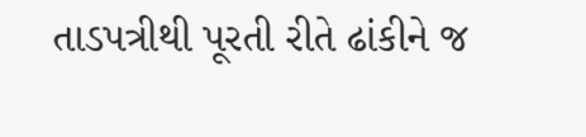તાડપત્રીથી પૂરતી રીતે ઢાંકીને જ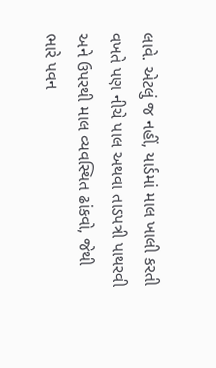લાવે. એટલું જ નહીં, યાર્ડમાં માલ ખાલી કરતી વખતે પણ નીચે પાલ અથવા તાડપત્રી પાથરવી અને ઉપરથી માલ વ્યવસ્થિત ઢાંકવો, જેથી ભારે પવન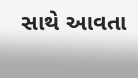સાથે આવતા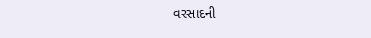વરસાદની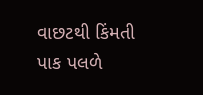વાછટથી કિંમતી પાક પલળે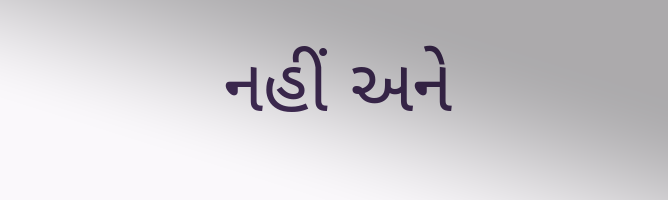નહીં અને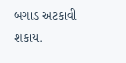બગાડ અટકાવી શકાય.